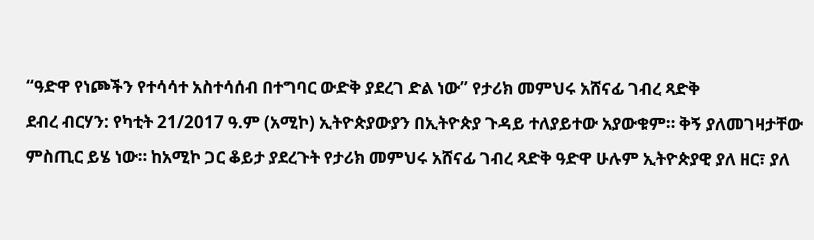“ዓድዋ የነጮችን የተሳሳተ አስተሳሰብ በተግባር ውድቅ ያደረገ ድል ነው” የታሪክ መምህሩ አሸናፊ ገብረ ጻድቅ
ደብረ ብርሃን: የካቲት 21/2017 ዓ.ም (አሚኮ) ኢትዮጵያውያን በኢትዮጵያ ጉዳይ ተለያይተው አያውቁም። ቅኝ ያለመገዛታቸው ምስጢር ይሄ ነው። ከአሚኮ ጋር ቆይታ ያደረጉት የታሪክ መምህሩ አሸናፊ ገብረ ጻድቅ ዓድዋ ሁሉም ኢትዮጵያዊ ያለ ዘር፣ ያለ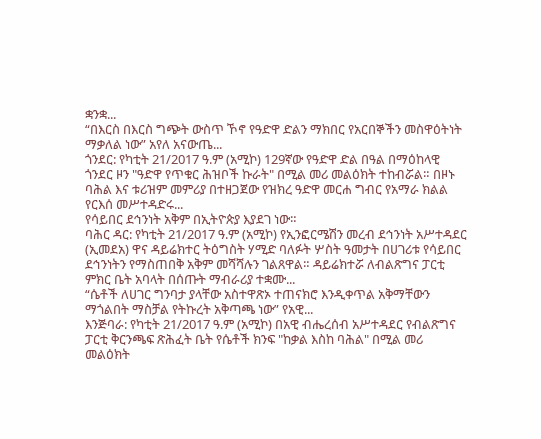ቋንቋ...
“በእርስ በእርስ ግጭት ውስጥ ኾኖ የዓድዋ ድልን ማክበር የአርበኞችን መስዋዕትነት ማቃለል ነው” አየለ አናውጤ...
ጎንደር: የካቲት 21/2017 ዓ.ም (አሚኮ) 129ኛው የዓድዋ ድል በዓል በማዕከላዊ ጎንደር ዞን "ዓድዋ የጥቁር ሕዝቦች ኩራት" በሚል መሪ መልዕክት ተከብሯል። በዞኑ ባሕል እና ቱሪዝም መምሪያ በተዘጋጀው የዝክረ ዓድዋ መርሐ ግብር የአማራ ክልል የርእሰ መሥተዳድሩ...
የሳይበር ደኅንነት አቅም በኢትዮጵያ እያደገ ነው።
ባሕር ዳር: የካቲት 21/2017 ዓ.ም (አሚኮ) የኢንፎርሜሽን መረብ ደኅንነት አሥተዳደር (ኢመደአ) ዋና ዳይሬክተር ትዕግስት ሃሚድ ባለፉት ሦስት ዓመታት በሀገሪቱ የሳይበር ደኅንነትን የማስጠበቅ አቅም መሻሻሉን ገልጸዋል። ዳይሬክተሯ ለብልጽግና ፓርቲ ምክር ቤት አባላት በሰጡት ማብራሪያ ተቋሙ...
“ሴቶች ለሀገር ግንባታ ያላቸው አስተዋጽኦ ተጠናክሮ እንዲቀጥል አቅማቸውን ማጎልበት ማስቻል የትኩረት አቅጣጫ ነው” የአዊ...
እንጅባራ: የካቲት 21/2017 ዓ.ም (አሚኮ) በአዊ ብሔረሰብ አሥተዳደር የብልጽግና ፓርቲ ቅርንጫፍ ጽሕፈት ቤት የሴቶች ክንፍ "ከቃል እስከ ባሕል" በሚል መሪ መልዕክት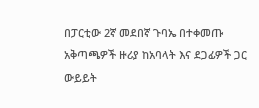በፓርቲው 2ኛ መደበኛ ጉባኤ በተቀመጡ አቅጣጫዎች ዙሪያ ከአባላት እና ደጋፊዎች ጋር ውይይት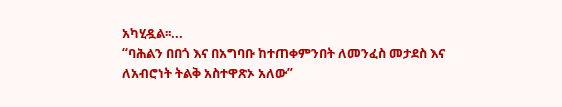አካሂዷል፡፡...
“ባሕልን በበጎ እና በአግባቡ ከተጠቀምንበት ለመንፈስ መታደስ እና ለአብሮነት ትልቅ አስተዋጽኦ አለው”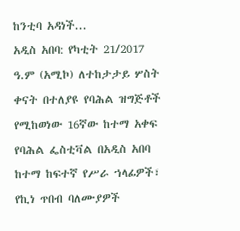ከንቲባ አዳነች...
አዲስ አበባ: የካቲት 21/2017 ዓ.ም (አሚኮ) ለተከታታይ ሦስት ቀናት በተለያዩ የባሕል ዝግጅቶች የሚከወነው 16ኛው ከተማ አቀፍ የባሕል ፌስቲቫል በአዲስ አበባ ከተማ ከፍተኛ የሥራ ኀላፊዎች፣ የኪነ ጥበብ ባለሙያዎች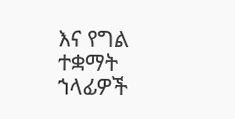እና የግል ተቋማት ኀላፊዎች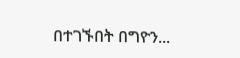በተገኙበት በግዮን...